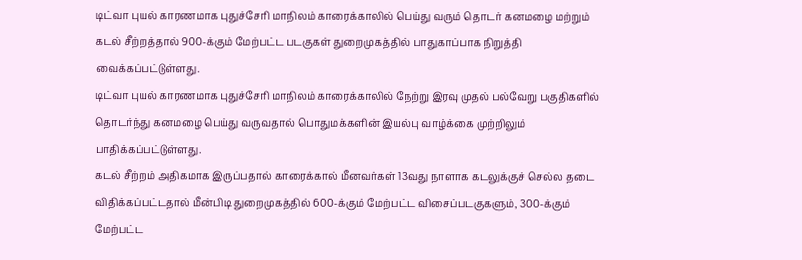டிட்வா புயல் காரணமாக புதுச்சேரி மாநிலம் காரைக்காலில் பெய்து வரும் தொடர் கனமழை மற்றும் கடல் சீற்றத்தால் 900-க்கும் மேற்பட்ட படகுகள் துறைமுகத்தில் பாதுகாப்பாக நிறுத்தி வைக்கப்பட்டுள்ளது.
டிட்வா புயல் காரணமாக புதுச்சேரி மாநிலம் காரைக்காலில் நேற்று இரவு முதல் பல்வேறு பகுதிகளில் தொடர்ந்து கனமழை பெய்து வருவதால் பொதுமக்களின் இயல்பு வாழ்க்கை முற்றிலும் பாதிக்கப்பட்டுள்ளது.
கடல் சீற்றம் அதிகமாக இருப்பதால் காரைக்கால் மீனவர்கள் 13வது நாளாக கடலுக்குச் செல்ல தடை விதிக்கப்பட்டதால் மீன்பிடி துறைமுகத்தில் 600-க்கும் மேற்பட்ட விசைப்படகுகளும், 300-க்கும் மேற்பட்ட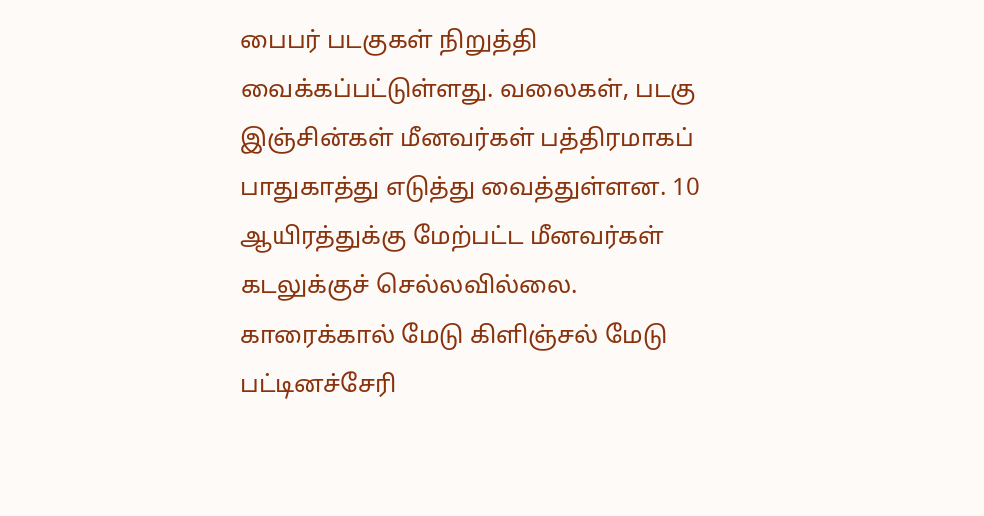பைபர் படகுகள் நிறுத்தி வைக்கப்பட்டுள்ளது. வலைகள், படகு இஞ்சின்கள் மீனவர்கள் பத்திரமாகப் பாதுகாத்து எடுத்து வைத்துள்ளன. 10 ஆயிரத்துக்கு மேற்பட்ட மீனவர்கள் கடலுக்குச் செல்லவில்லை. காரைக்கால் மேடு கிளிஞ்சல் மேடு பட்டினச்சேரி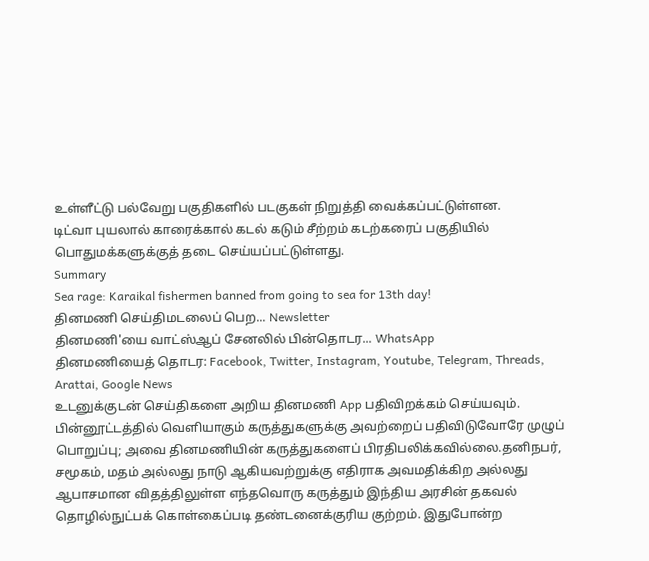உள்ளீட்டு பல்வேறு பகுதிகளில் படகுகள் நிறுத்தி வைக்கப்பட்டுள்ளன.
டிட்வா புயலால் காரைக்கால் கடல் கடும் சீற்றம் கடற்கரைப் பகுதியில் பொதுமக்களுக்குத் தடை செய்யப்பட்டுள்ளது.
Summary
Sea rage: Karaikal fishermen banned from going to sea for 13th day!
தினமணி செய்திமடலைப் பெற... Newsletter
தினமணி'யை வாட்ஸ்ஆப் சேனலில் பின்தொடர... WhatsApp
தினமணியைத் தொடர: Facebook, Twitter, Instagram, Youtube, Telegram, Threads, Arattai, Google News
உடனுக்குடன் செய்திகளை அறிய தினமணி App பதிவிறக்கம் செய்யவும்.
பின்னூட்டத்தில் வெளியாகும் கருத்துகளுக்கு அவற்றைப் பதிவிடுவோரே முழுப் பொறுப்பு; அவை தினமணியின் கருத்துகளைப் பிரதிபலிக்கவில்லை.தனிநபர், சமூகம், மதம் அல்லது நாடு ஆகியவற்றுக்கு எதிராக அவமதிக்கிற அல்லது ஆபாசமான விதத்திலுள்ள எந்தவொரு கருத்தும் இந்திய அரசின் தகவல் தொழில்நுட்பக் கொள்கைப்படி தண்டனைக்குரிய குற்றம். இதுபோன்ற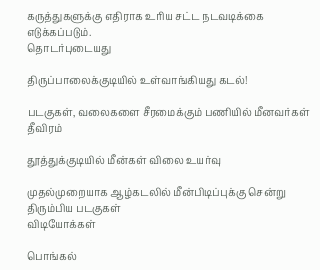கருத்துகளுக்கு எதிராக உரிய சட்ட நடவடிக்கை எடுக்கப்படும்.
தொடர்புடையது

திருப்பாலைக்குடியில் உள்வாங்கியது கடல்!

படகுகள், வலைகளை சீரமைக்கும் பணியில் மீனவர்கள் தீவிரம்

தூத்துக்குடியில் மீன்கள் விலை உயர்வு

முதல்முறையாக ஆழ்கடலில் மீன்பிடிப்புக்கு சென்று திரும்பிய படகுகள்
விடியோக்கள்

பொங்கல்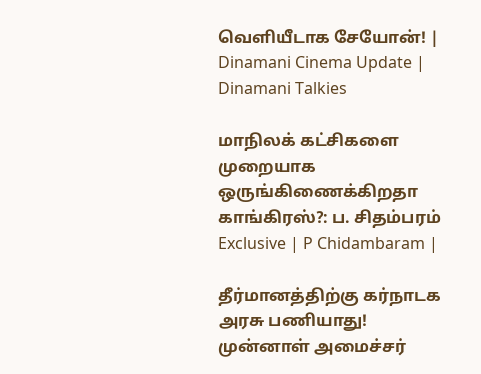வெளியீடாக சேயோன்! | Dinamani Cinema Update | Dinamani Talkies

மாநிலக் கட்சிகளை முறையாக ஒருங்கிணைக்கிறதா காங்கிரஸ்?: ப. சிதம்பரம் Exclusive | P Chidambaram |

தீர்மானத்திற்கு கர்நாடக அரசு பணியாது! முன்னாள் அமைச்சர்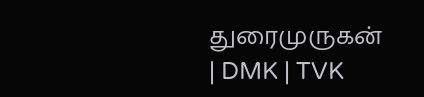துரைமுருகன் | DMK | TVK